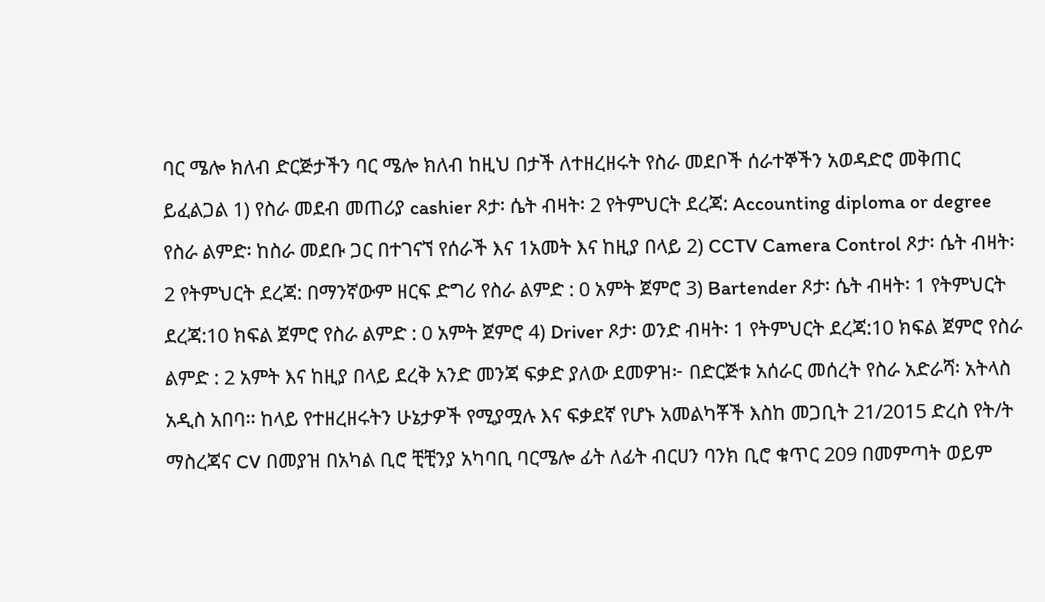ባር ሜሎ ክለብ ድርጅታችን ባር ሜሎ ክለብ ከዚህ በታች ለተዘረዘሩት የስራ መደቦች ሰራተኞችን አወዳድሮ መቅጠር ይፈልጋል 1) የስራ መደብ መጠሪያ cashier ጾታ፡ ሴት ብዛት፡ 2 የትምህርት ደረጃ: Accounting diploma or degree የስራ ልምድ፡ ከስራ መደቡ ጋር በተገናኘ የሰራች እና 1አመት እና ከዚያ በላይ 2) CCTV Camera Control ጾታ፡ ሴት ብዛት፡ 2 የትምህርት ደረጃ: በማንኛውም ዘርፍ ድግሪ የስራ ልምድ : 0 አምት ጀምሮ 3) Bartender ጾታ፡ ሴት ብዛት፡ 1 የትምህርት ደረጃ:10 ክፍል ጀምሮ የስራ ልምድ : 0 አምት ጀምሮ 4) Driver ጾታ፡ ወንድ ብዛት፡ 1 የትምህርት ደረጃ:10 ክፍል ጀምሮ የስራ ልምድ : 2 አምት እና ከዚያ በላይ ደረቅ አንድ መንጃ ፍቃድ ያለው ደመዎዝ፦ በድርጅቱ አሰራር መሰረት የስራ አድራሻ፡ አትላስ አዲስ አበባ፡፡ ከላይ የተዘረዘሩትን ሁኔታዎች የሚያሟሉ እና ፍቃደኛ የሆኑ አመልካቾች እስከ መጋቢት 21/2015 ድረስ የት/ት ማስረጃና CV በመያዝ በአካል ቢሮ ቺቺንያ አካባቢ ባርሜሎ ፊት ለፊት ብርሀን ባንክ ቢሮ ቁጥር 209 በመምጣት ወይም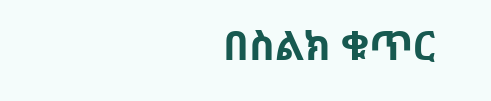በስልክ ቁጥር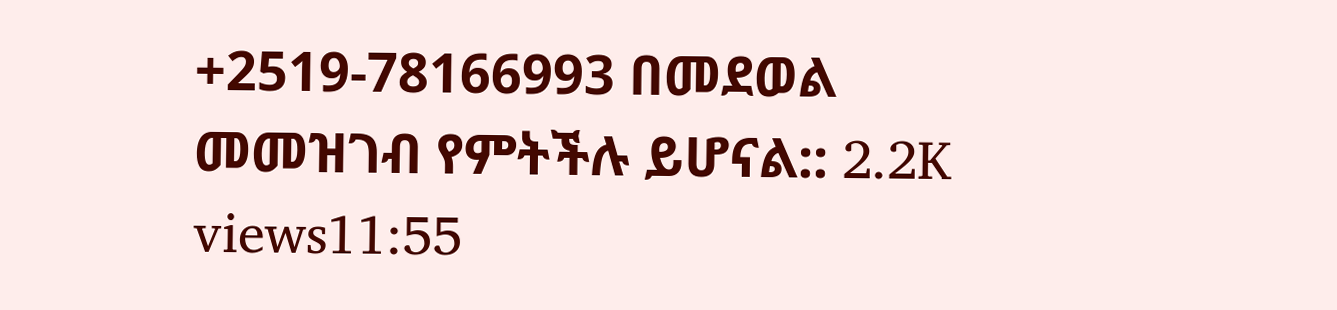+2519-78166993 በመደወል መመዝገብ የምትችሉ ይሆናል:: 2.2K views11:55